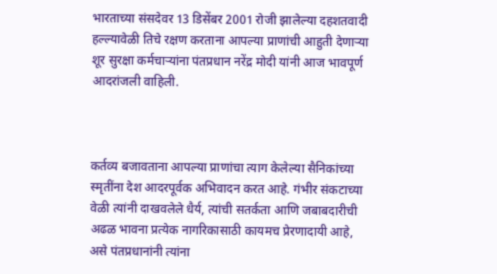भारताच्या संसदेवर 13 डिसेंबर 2001 रोजी झालेल्या दहशतवादी हल्ल्यावेळी तिचे रक्षण करताना आपल्या प्राणांची आहुती देणाऱ्या शूर सुरक्षा कर्मचाऱ्यांना पंतप्रधान नरेंद्र मोदी यांनी आज भावपूर्ण आदरांजली वाहिली.



कर्तव्य बजावताना आपल्या प्राणांचा त्याग केलेल्या सैनिकांच्या स्मृतींना देश आदरपूर्वक अभिवादन करत आहे. गंभीर संकटाच्या वेळी त्यांनी दाखवलेले धैर्य, त्यांची सतर्कता आणि जबाबदारीची अढळ भावना प्रत्येक नागरिकासाठी कायमच प्रेरणादायी आहे, असे पंतप्रधानांनी त्यांना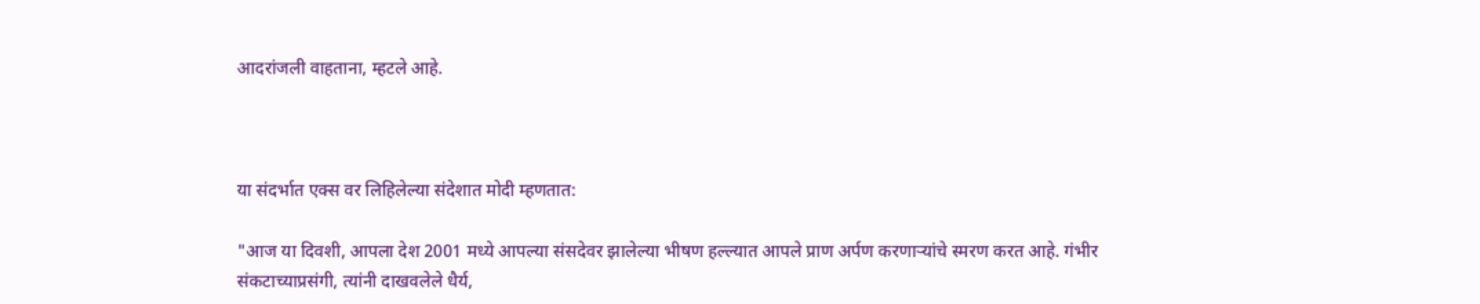आदरांजली वाहताना, म्हटले आहे.



या संदर्भात एक्स वर लिहिलेल्या संदेशात मोदी म्हणतात:

"आज या दिवशी, आपला देश 2001 मध्ये आपल्या संसदेवर झालेल्या भीषण हल्ल्यात आपले प्राण अर्पण करणाऱ्यांचे स्मरण करत आहे. गंभीर संकटाच्याप्रसंगी, त्यांनी दाखवलेले धैर्य,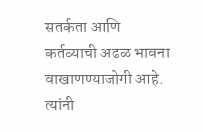सतर्कता आणि कर्तव्याची अढळ भावना वाखाणण्याजोगी आहे. त्यांनी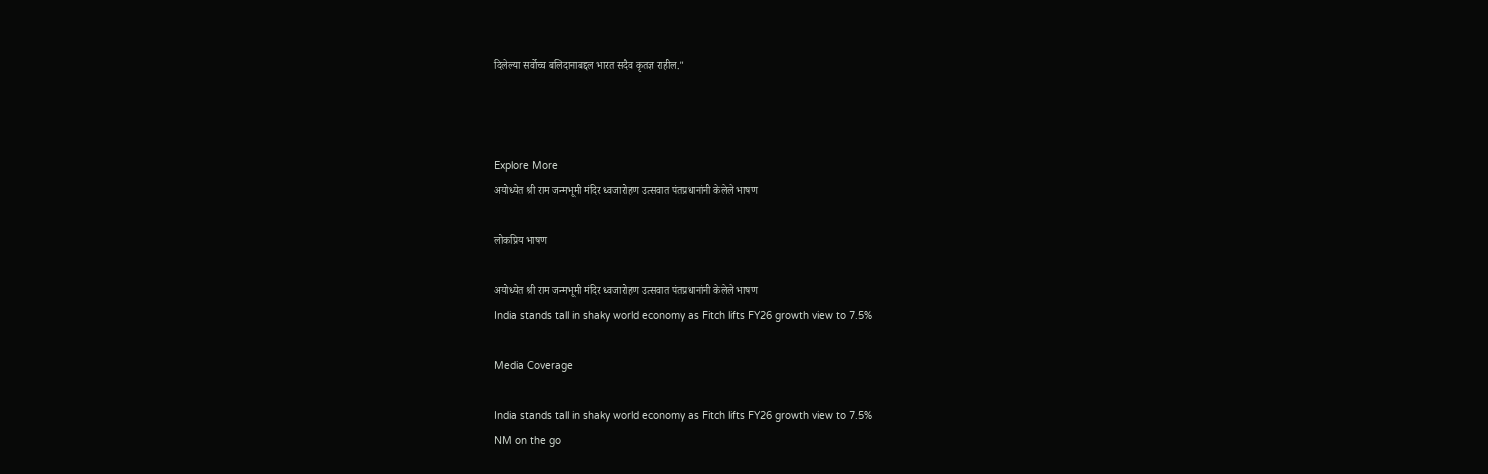दिलेल्या सर्वोच्च बलिदानाबद्दल भारत सदैव कृतज्ञ राहील."



Explore More
अयोध्येत श्री राम जन्मभूमी मंदिर ध्वजारोहण उत्सवात पंतप्रधानांनी केलेले भाषण

लोकप्रिय भाषण

अयोध्येत श्री राम जन्मभूमी मंदिर ध्वजारोहण उत्सवात पंतप्रधानांनी केलेले भाषण
India stands tall in shaky world economy as Fitch lifts FY26 growth view to 7.5%

Media Coverage

India stands tall in shaky world economy as Fitch lifts FY26 growth view to 7.5%
NM on the go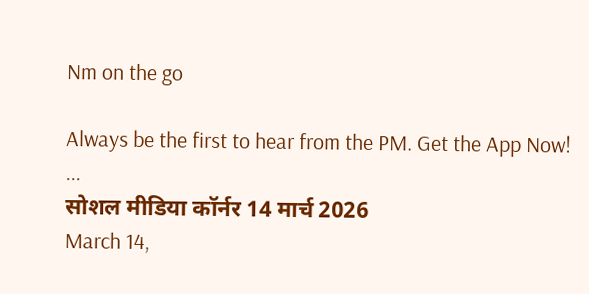Nm on the go

Always be the first to hear from the PM. Get the App Now!
...
सोशल मीडिया कॉर्नर 14 मार्च 2026
March 14,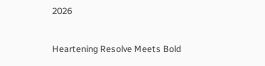2026

Heartening Resolve Meets Bold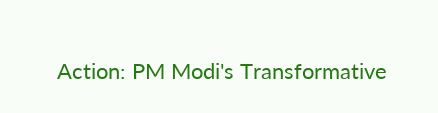Action: PM Modi's Transformative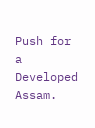Push for a Developed Assam.